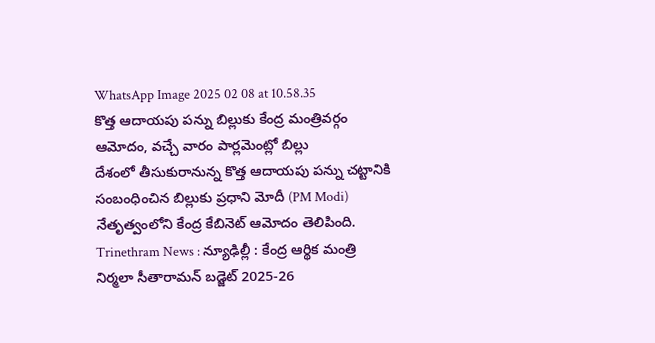WhatsApp Image 2025 02 08 at 10.58.35
కొత్త ఆదాయపు పన్ను బిల్లుకు కేంద్ర మంత్రివర్గం ఆమోదం, వచ్చే వారం పార్లమెంట్లో బిల్లు
దేశంలో తీసుకురానున్న కొత్త ఆదాయపు పన్ను చట్టానికి సంబంధించిన బిల్లుకు ప్రధాని మోదీ (PM Modi) నేతృత్వంలోని కేంద్ర కేబినెట్ ఆమోదం తెలిపింది.
Trinethram News : న్యూఢిల్లీ : కేంద్ర ఆర్థిక మంత్రి నిర్మలా సీతారామన్ బడ్జెట్ 2025-26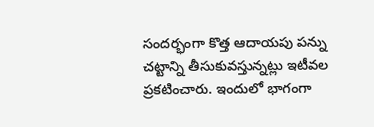సందర్భంగా కొత్త ఆదాయపు పన్ను చట్టాన్ని తీసుకువస్తున్నట్లు ఇటీవల ప్రకటించారు. ఇందులో భాగంగా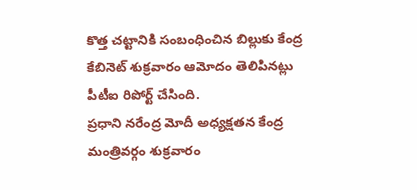కొత్త చట్టానికి సంబంధించిన బిల్లుకు కేంద్ర కేబినెట్ శుక్రవారం ఆమోదం తెలిపినట్లు పీటీఐ రిపోర్ట్ చేసింది.
ప్రధాని నరేంద్ర మోదీ అధ్యక్షతన కేంద్ర మంత్రివర్గం శుక్రవారం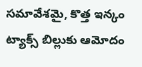సమావేశమై, కొత్త ఇన్కం ట్యాక్స్ బిల్లుకు ఆమోదం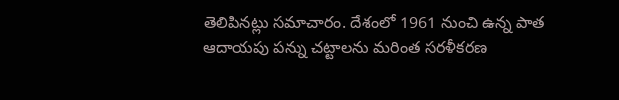తెలిపినట్లు సమాచారం. దేశంలో 1961 నుంచి ఉన్న పాత ఆదాయపు పన్ను చట్టాలను మరింత సరళీకరణ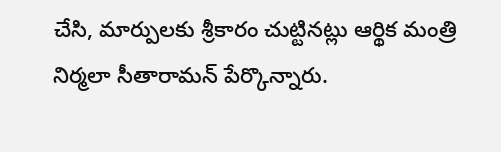చేసి, మార్పులకు శ్రీకారం చుట్టినట్లు ఆర్థిక మంత్రి నిర్మలా సీతారామన్ పేర్కొన్నారు.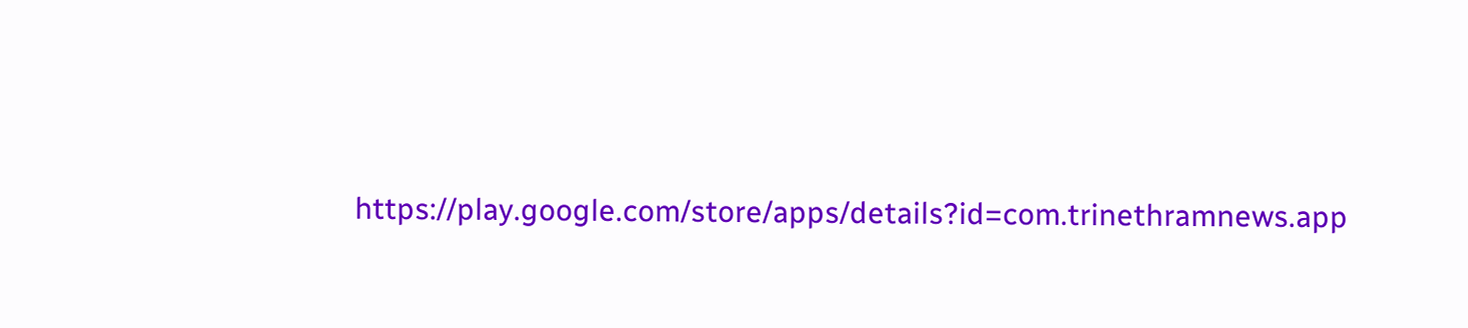https://play.google.com/store/apps/details?id=com.trinethramnews.app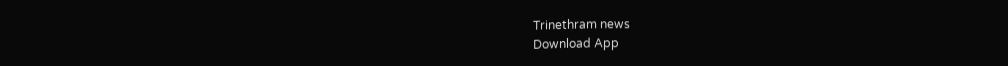Trinethram news
Download App